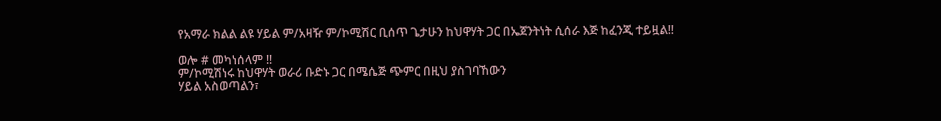የአማራ ክልል ልዩ ሃይል ም/አዛዥ ም/ኮሚሽር ቢሰጥ ጌታሁን ከህዋሃት ጋር በኤጀንትነት ሲሰራ እጅ ከፈንጂ ተይዟል!!

ወሎ # መካነሰላም !!
ም/ኮሚሽነሩ ከህዋሃት ወራሪ ቡድኑ ጋር በሜሴጅ ጭምር በዚህ ያስገባኸውን
ሃይል አስወጣልን፣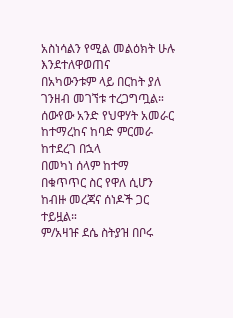አስነሳልን የሚል መልዕክት ሁሉ እንደተለዋወጠና
በአካውንቱም ላይ በርከት ያለ ገንዘብ መገኘቱ ተረጋግጧል።
ሰውየው አንድ የህዋሃት አመራር ከተማረከና ከባድ ምርመራ ከተደረገ በኋላ
በመካነ ሰላም ከተማ በቁጥጥር ስር የዋለ ሲሆን ከብዙ መረጃና ሰነዶች ጋር
ተይዟል።
ም/አዛዡ ደሴ ስትያዝ በቦሩ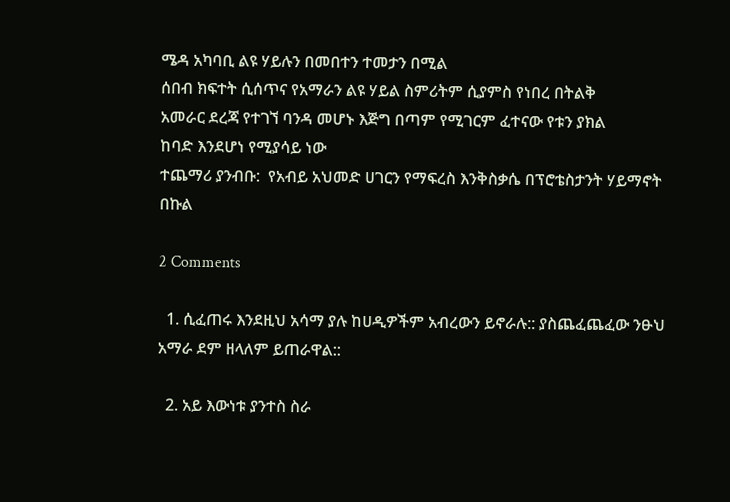ሜዳ አካባቢ ልዩ ሃይሉን በመበተን ተመታን በሚል
ሰበብ ክፍተት ሲሰጥና የአማራን ልዩ ሃይል ስምሪትም ሲያምስ የነበረ በትልቅ
አመራር ደረጃ የተገኘ ባንዳ መሆኑ እጅግ በጣም የሚገርም ፈተናው የቱን ያክል
ከባድ እንደሆነ የሚያሳይ ነው
ተጨማሪ ያንብቡ:  የአብይ አህመድ ሀገርን የማፍረስ እንቅስቃሴ በፕሮቴስታንት ሃይማኖት በኩል

2 Comments

  1. ሲፈጠሩ እንደዚህ አሳማ ያሉ ከሀዲዎችም አብረውን ይኖራሉ:: ያስጨፈጨፈው ንፁህ አማራ ደም ዘላለም ይጠራዋል::

  2. አይ እውነቱ ያንተስ ስራ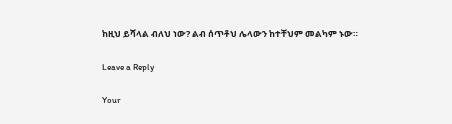ከዚህ ይሻላል ብለህ ነው? ልብ ሰጥቶህ ሌላውን ከተቸህም መልካም ኑው።

Leave a Reply

Your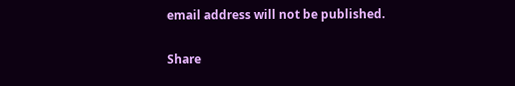email address will not be published.

Share